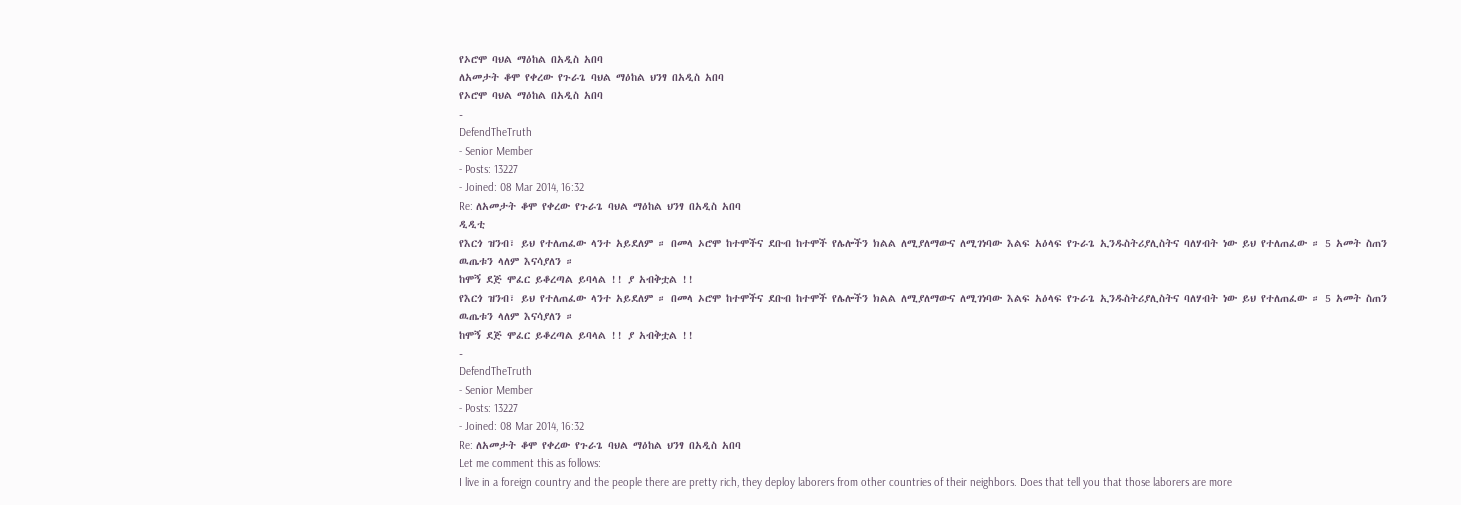የኦሮሞ ባህል ማዕከል በአዲስ አበባ
ለአመታት ቆሞ የቀረው የጉራጌ ባህል ማዕከል ህንፃ በአዲስ አበባ
የኦሮሞ ባህል ማዕከል በአዲስ አበባ
-
DefendTheTruth
- Senior Member
- Posts: 13227
- Joined: 08 Mar 2014, 16:32
Re: ለአመታት ቆሞ የቀረው የጉራጌ ባህል ማዕከል ህንፃ በአዲስ አበባ
ዲዲቲ
የእርጎ ዝንብ፣ ይህ የተለጠፈው ላንተ አይደለም ። በመላ ኦሮሞ ከተሞችና ደቡብ ከተሞች የሌሎችን ክልል ለሚያለማውና ለሚገነባው እልፍ አዕላፍ የጉራጌ ኢንዱስትሪያሊስትና ባለሃብት ነው ይህ የተለጠፈው ። 5 አመት ስጠን ዉጤቱን ላለም እናሳያለን ።
ከሞኝ ደጅ ሞፈር ይቆረጣል ይባላል !! ያ አብቅቷል !!
የእርጎ ዝንብ፣ ይህ የተለጠፈው ላንተ አይደለም ። በመላ ኦሮሞ ከተሞችና ደቡብ ከተሞች የሌሎችን ክልል ለሚያለማውና ለሚገነባው እልፍ አዕላፍ የጉራጌ ኢንዱስትሪያሊስትና ባለሃብት ነው ይህ የተለጠፈው ። 5 አመት ስጠን ዉጤቱን ላለም እናሳያለን ።
ከሞኝ ደጅ ሞፈር ይቆረጣል ይባላል !! ያ አብቅቷል !!
-
DefendTheTruth
- Senior Member
- Posts: 13227
- Joined: 08 Mar 2014, 16:32
Re: ለአመታት ቆሞ የቀረው የጉራጌ ባህል ማዕከል ህንፃ በአዲስ አበባ
Let me comment this as follows:
I live in a foreign country and the people there are pretty rich, they deploy laborers from other countries of their neighbors. Does that tell you that those laborers are more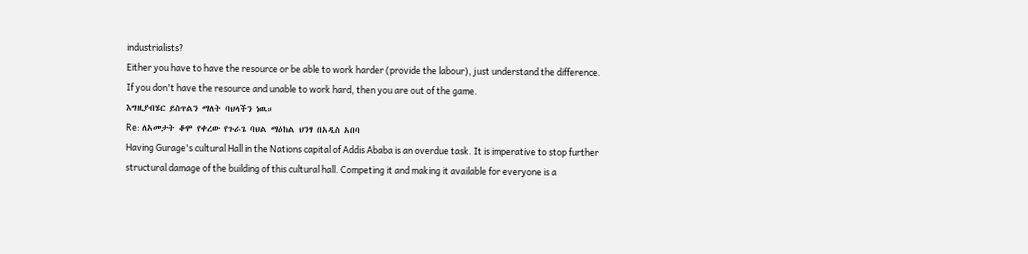industrialists?
Either you have to have the resource or be able to work harder (provide the labour), just understand the difference.
If you don't have the resource and unable to work hard, then you are out of the game.
እግዚያብሄር ይስጥልን ማለት ባህላችን ነዉ።
Re: ለአመታት ቆሞ የቀረው የጉራጌ ባህል ማዕከል ህንፃ በአዲስ አበባ
Having Gurage's cultural Hall in the Nations capital of Addis Ababa is an overdue task. It is imperative to stop further structural damage of the building of this cultural hall. Competing it and making it available for everyone is a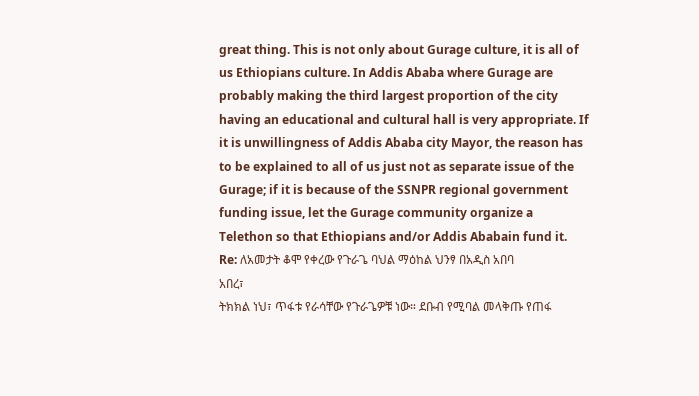great thing. This is not only about Gurage culture, it is all of us Ethiopians culture. In Addis Ababa where Gurage are probably making the third largest proportion of the city having an educational and cultural hall is very appropriate. If it is unwillingness of Addis Ababa city Mayor, the reason has to be explained to all of us just not as separate issue of the Gurage; if it is because of the SSNPR regional government funding issue, let the Gurage community organize a Telethon so that Ethiopians and/or Addis Ababain fund it.
Re: ለአመታት ቆሞ የቀረው የጉራጌ ባህል ማዕከል ህንፃ በአዲስ አበባ
አበረ፣
ትክክል ነህ፣ ጥፋቱ የራሳቸው የጉራጌዎቹ ነው። ደቡብ የሚባል መላቅጡ የጠፋ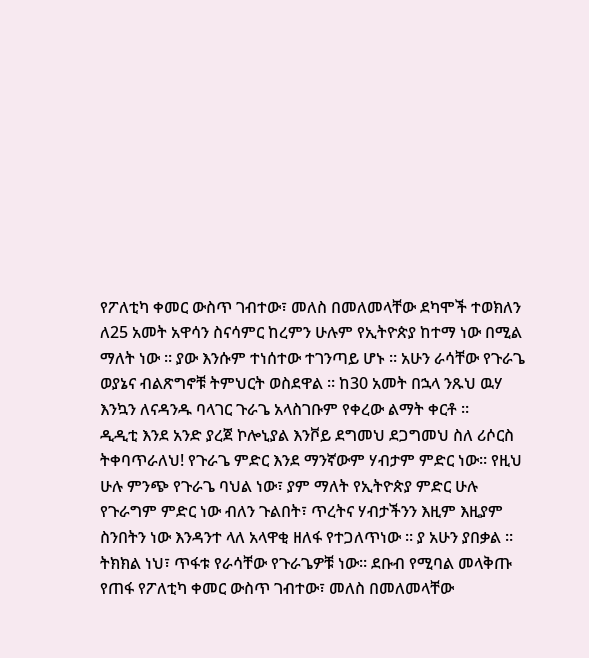የፖለቲካ ቀመር ውስጥ ገብተው፣ መለስ በመለመላቸው ደካሞች ተወክለን ለ25 አመት አዋሳን ስናሳምር ከረምን ሁሉም የኢትዮጵያ ከተማ ነው በሚል ማለት ነው ። ያው እንሱም ተነሰተው ተገንጣይ ሆኑ ። አሁን ራሳቸው የጉራጌ ወያኔና ብልጽግኖቹ ትምህርት ወስደዋል ። ከ30 አመት በኋላ ንጹህ ዉሃ እንኳን ለናዳንዱ ባላገር ጉራጌ አላስገቡም የቀረው ልማት ቀርቶ ።
ዲዲቲ እንደ አንድ ያረጀ ኮሎኒያል እንቮይ ደግመህ ደጋግመህ ስለ ሪሶርስ ትቀባጥራለህ! የጉራጌ ምድር እንደ ማንኛውም ሃብታም ምድር ነው። የዚህ ሁሉ ምንጭ የጉራጌ ባህል ነው፣ ያም ማለት የኢትዮጵያ ምድር ሁሉ የጉራግም ምድር ነው ብለን ጉልበት፣ ጥረትና ሃብታችንን እዚም እዚያም ስንበትን ነው እንዳንተ ላለ አላዋቂ ዘለፋ የተጋለጥነው ። ያ አሁን ያበቃል ።
ትክክል ነህ፣ ጥፋቱ የራሳቸው የጉራጌዎቹ ነው። ደቡብ የሚባል መላቅጡ የጠፋ የፖለቲካ ቀመር ውስጥ ገብተው፣ መለስ በመለመላቸው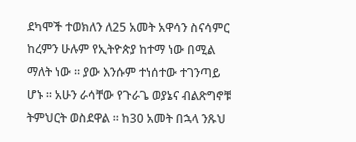ደካሞች ተወክለን ለ25 አመት አዋሳን ስናሳምር ከረምን ሁሉም የኢትዮጵያ ከተማ ነው በሚል ማለት ነው ። ያው እንሱም ተነሰተው ተገንጣይ ሆኑ ። አሁን ራሳቸው የጉራጌ ወያኔና ብልጽግኖቹ ትምህርት ወስደዋል ። ከ30 አመት በኋላ ንጹህ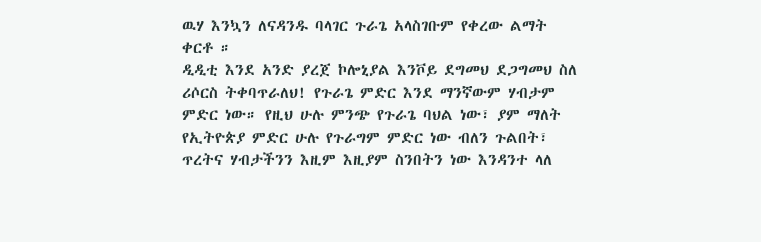ዉሃ እንኳን ለናዳንዱ ባላገር ጉራጌ አላስገቡም የቀረው ልማት ቀርቶ ።
ዲዲቲ እንደ አንድ ያረጀ ኮሎኒያል እንቮይ ደግመህ ደጋግመህ ስለ ሪሶርስ ትቀባጥራለህ! የጉራጌ ምድር እንደ ማንኛውም ሃብታም ምድር ነው። የዚህ ሁሉ ምንጭ የጉራጌ ባህል ነው፣ ያም ማለት የኢትዮጵያ ምድር ሁሉ የጉራግም ምድር ነው ብለን ጉልበት፣ ጥረትና ሃብታችንን እዚም እዚያም ስንበትን ነው እንዳንተ ላለ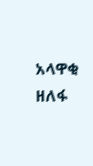አላዋቂ ዘለፋ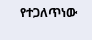የተጋለጥነው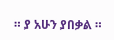። ያ አሁን ያበቃል ።